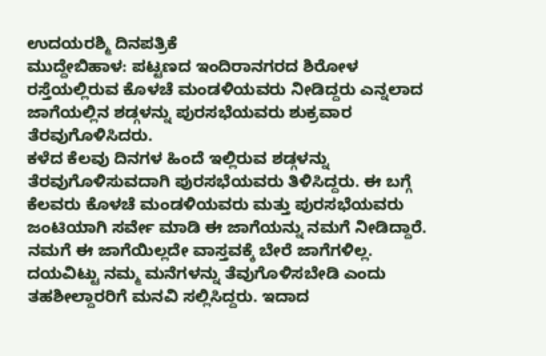ಉದಯರಶ್ಮಿ ದಿನಪತ್ರಿಕೆ
ಮುದ್ದೇಬಿಹಾಳ: ಪಟ್ಟಣದ ಇಂದಿರಾನಗರದ ಶಿರೋಳ ರಸ್ತೆಯಲ್ಲಿರುವ ಕೊಳಚೆ ಮಂಡಳಿಯವರು ನೀಡಿದ್ದರು ಎನ್ನಲಾದ ಜಾಗೆಯಲ್ಲಿನ ಶಡ್ಗಳನ್ನು ಪುರಸಭೆಯವರು ಶುಕ್ರವಾರ ತೆರವುಗೊಳಿಸಿದರು.
ಕಳೆದ ಕೆಲವು ದಿನಗಳ ಹಿಂದೆ ಇಲ್ಲಿರುವ ಶಡ್ಗಳನ್ನು ತೆರವುಗೊಳಿಸುವದಾಗಿ ಪುರಸಭೆಯವರು ತಿಳಿಸಿದ್ದರು. ಈ ಬಗ್ಗೆ ಕೆಲವರು ಕೊಳಚೆ ಮಂಡಳಿಯವರು ಮತ್ತು ಪುರಸಭೆಯವರು ಜಂಟಿಯಾಗಿ ಸರ್ವೇ ಮಾಡಿ ಈ ಜಾಗೆಯನ್ನು ನಮಗೆ ನೀಡಿದ್ದಾರೆ. ನಮಗೆ ಈ ಜಾಗೆಯಿಲ್ಲದೇ ವಾಸ್ತವಕ್ಕೆ ಬೇರೆ ಜಾಗೆಗಳಿಲ್ಲ. ದಯವಿಟ್ಟು ನಮ್ಮ ಮನೆಗಳನ್ನು ತೆವುಗೊಳಿಸಬೇಡಿ ಎಂದು ತಹಶೀಲ್ದಾರರಿಗೆ ಮನವಿ ಸಲ್ಲಿಸಿದ್ದರು. ಇದಾದ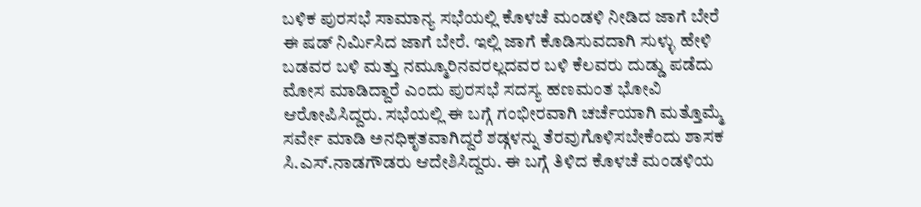ಬಳಿಕ ಪುರಸಭೆ ಸಾಮಾನ್ಯ ಸಭೆಯಲ್ಲಿ ಕೊಳಚೆ ಮಂಡಳಿ ನೀಡಿದ ಜಾಗೆ ಬೇರೆ ಈ ಷಡ್ ನಿರ್ಮಿಸಿದ ಜಾಗೆ ಬೇರೆ. ಇಲ್ಲಿ ಜಾಗೆ ಕೊಡಿಸುವದಾಗಿ ಸುಳ್ಳು ಹೇಳಿ ಬಡವರ ಬಳಿ ಮತ್ತು ನಮ್ಮೂರಿನವರಲ್ಲದವರ ಬಳಿ ಕೆಲವರು ದುಡ್ಡು ಪಡೆದು ಮೋಸ ಮಾಡಿದ್ದಾರೆ ಎಂದು ಪುರಸಭೆ ಸದಸ್ಯ ಹಣಮಂತ ಭೋವಿ ಆರೋಪಿಸಿದ್ದರು. ಸಭೆಯಲ್ಲಿ ಈ ಬಗ್ಗೆ ಗಂಭೀರವಾಗಿ ಚರ್ಚೆಯಾಗಿ ಮತ್ತೊಮ್ಮೆ ಸರ್ವೇ ಮಾಡಿ ಅನಧಿಕೃತವಾಗಿದ್ದರೆ ಶಡ್ಗಳನ್ನು ತೆರವುಗೊಳಿಸಬೇಕೆಂದು ಶಾಸಕ ಸಿ.ಎಸ್.ನಾಡಗೌಡರು ಆದೇಶಿಸಿದ್ದರು. ಈ ಬಗ್ಗೆ ತಿಳಿದ ಕೊಳಚೆ ಮಂಡಳಿಯ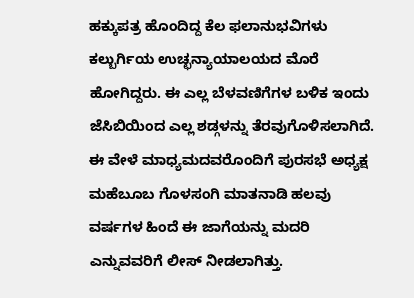ಹಕ್ಕುಪತ್ರ ಹೊಂದಿದ್ದ ಕೆಲ ಫಲಾನುಭವಿಗಳು ಕಲ್ಬುರ್ಗಿಯ ಉಚ್ಛನ್ಯಾಯಾಲಯದ ಮೊರೆ ಹೋಗಿದ್ದರು. ಈ ಎಲ್ಲ ಬೆಳವಣಿಗೆಗಳ ಬಳಿಕ ಇಂದು ಜೆಸಿಬಿಯಿಂದ ಎಲ್ಲ ಶಡ್ಗಳನ್ನು ತೆರವುಗೊಳಿಸಲಾಗಿದೆ.
ಈ ವೇಳೆ ಮಾಧ್ಯಮದವರೊಂದಿಗೆ ಪುರಸಭೆ ಅಧ್ಯಕ್ಷ ಮಹೆಬೂಬ ಗೊಳಸಂಗಿ ಮಾತನಾಡಿ ಹಲವು ವರ್ಷಗಳ ಹಿಂದೆ ಈ ಜಾಗೆಯನ್ನು ಮದರಿ ಎನ್ನುವವರಿಗೆ ಲೀಸ್ ನೀಡಲಾಗಿತ್ತು.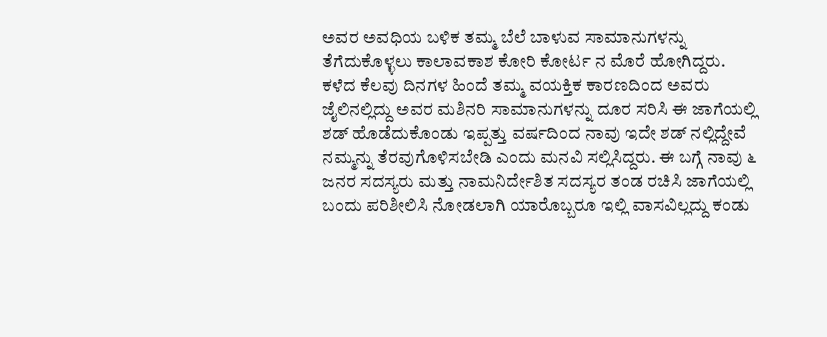ಅವರ ಅವಧಿಯ ಬಳಿಕ ತಮ್ಮ ಬೆಲೆ ಬಾಳುವ ಸಾಮಾನುಗಳನ್ನು ತೆಗೆದುಕೊಳ್ಳಲು ಕಾಲಾವಕಾಶ ಕೋರಿ ಕೋರ್ಟ ನ ಮೊರೆ ಹೋಗಿದ್ದರು. ಕಳೆದ ಕೆಲವು ದಿನಗಳ ಹಿಂದೆ ತಮ್ಮ ವಯಕ್ತಿಕ ಕಾರಣದಿಂದ ಅವರು ಜೈಲಿನಲ್ಲಿದ್ದು ಅವರ ಮಶಿನರಿ ಸಾಮಾನುಗಳನ್ನು ದೂರ ಸರಿಸಿ ಈ ಜಾಗೆಯಲ್ಲಿ ಶಡ್ ಹೊಡೆದುಕೊಂಡು ಇಪ್ಪತ್ತು ವರ್ಷದಿಂದ ನಾವು ಇದೇ ಶಡ್ ನಲ್ಲಿದ್ದೇವೆ ನಮ್ಮನ್ನು ತೆರವುಗೊಳಿಸಬೇಡಿ ಎಂದು ಮನವಿ ಸಲ್ಲಿಸಿದ್ದರು. ಈ ಬಗ್ಗೆ ನಾವು ೬ ಜನರ ಸದಸ್ಯರು ಮತ್ತು ನಾಮನಿರ್ದೇಶಿತ ಸದಸ್ಯರ ತಂಡ ರಚಿಸಿ ಜಾಗೆಯಲ್ಲಿ ಬಂದು ಪರಿಶೀಲಿಸಿ ನೋಡಲಾಗಿ ಯಾರೊಬ್ಬರೂ ಇಲ್ಲಿ ವಾಸವಿಲ್ಲದ್ದು ಕಂಡು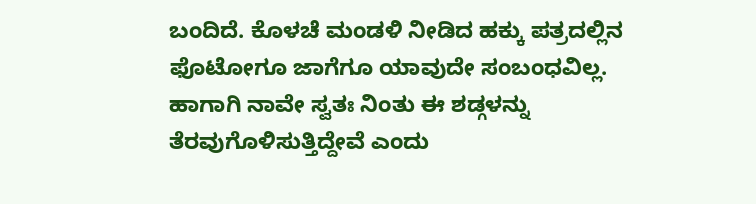ಬಂದಿದೆ. ಕೊಳಚೆ ಮಂಡಳಿ ನೀಡಿದ ಹಕ್ಕು ಪತ್ರದಲ್ಲಿನ ಫೊಟೋಗೂ ಜಾಗೆಗೂ ಯಾವುದೇ ಸಂಬಂಧವಿಲ್ಲ. ಹಾಗಾಗಿ ನಾವೇ ಸ್ವತಃ ನಿಂತು ಈ ಶಡ್ಗಳನ್ನು ತೆರವುಗೊಳಿಸುತ್ತಿದ್ದೇವೆ ಎಂದು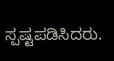ಸ್ಪಷ್ಟಪಡಿಸಿದರು.